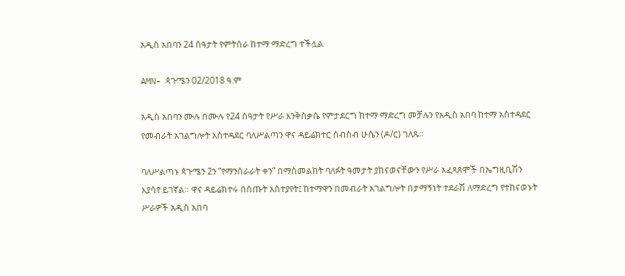አዲስ አበባን 24 ሰዓታት የምትሰራ ከተማ ማድረግ ተችሏል

AMN- ጳጉሜን 02/2018 ዓ.ም

አዲስ አበባን ሙሉ በሙሉ የ24 ሰዓታት የሥራ እንቅስቃሴ የምታደርግ ከተማ ማድረግ መቻሉን የአዲስ አበባ ከተማ አስተዳደር የመብራት አገልግሎት አስተዳደር ባለሥልጣን ዋና ዳይሬክተር ሰብስብ ሁሴን (ዶ/ር) ገለጹ።

ባለሥልጣኑ ጳጉሜን 2ን “የማንሰራራት ቀን” በማስመልከት ባለፉት ዓመታት ያከናወናቸውን የሥራ አፈጻጸሞች በኤግዚቢሽን እያሳየ ይገኛል። ዋና ዳይሬክተሩ በሰጡት አስተያየት፤ ከተማዋን በመብራት አገልግሎት በታማኝነት ተደራሽ ለማድረግ የተከናወኑት ሥራዎች አዲስ አበባ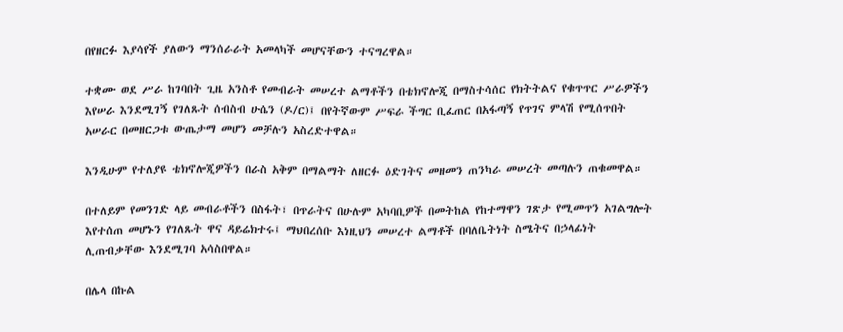በየዘርፉ እያሳየች ያለውን ማንሰራራት አመላካች መሆናቸውን ተናግረዋል።

ተቋሙ ወደ ሥራ ከገባበት ጊዜ አንስቶ የመብራት መሠረተ ልማቶችን በቴክኖሎጂ በማስተሳሰር የክትትልና የቁጥጥር ሥራዎችን እየሠራ እንደሚገኝ የገለጹት ሰብስብ ሁሴን (ዶ/ር)፤ በየትኛውም ሥፍራ ችግር ቢፈጠር በአፋጣኝ የጥገና ምላሽ የሚሰጥበት አሠራር በመዘርጋቱ ውጤታማ መሆን መቻሉን አስረድተዋል።

እንዲሁም የተለያዩ ቴክኖሎጂዎችን በራስ አቅም በማልማት ለዘርፉ ዕድገትና መዘመን ጠንካራ መሠረት መጣሉን ጠቁመዋል።

በተለይም የመንገድ ላይ መብራቶችን በስፋት፣ በጥራትና በሁሉም አካባቢዎች በመትከል የከተማዋን ገጽታ የሚመጥን አገልግሎት እየተሰጠ መሆኑን የገለጹት ዋና ዳይሬክተሩ፤ ማህበረሰቡ እነዚህን መሠረተ ልማቶች በባለቤትነት ስሜትና በኃላፊነት ሊጠብቃቸው እንደሚገባ አሳስበዋል።

በሌላ በኩል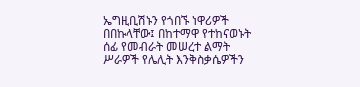ኤግዚቢሽኑን የጎበኙ ነዋሪዎች በበኩላቸው፤ በከተማዋ የተከናወኑት ሰፊ የመብራት መሠረተ ልማት ሥራዎች የሌሊት እንቅስቃሴዎችን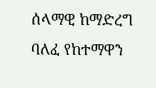ሰላማዊ ከማድረግ ባለፈ የከተማዋን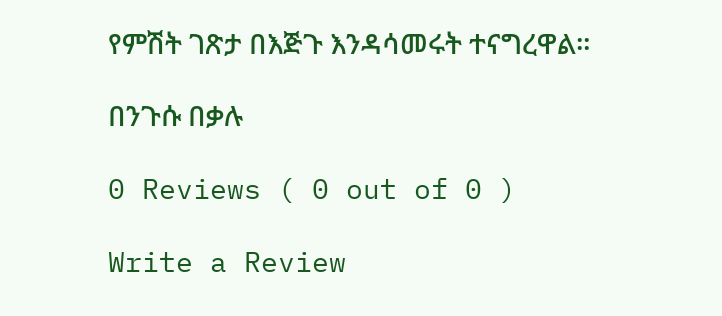የምሽት ገጽታ በእጅጉ እንዳሳመሩት ተናግረዋል።

በንጉሱ በቃሉ

0 Reviews ( 0 out of 0 )

Write a Review